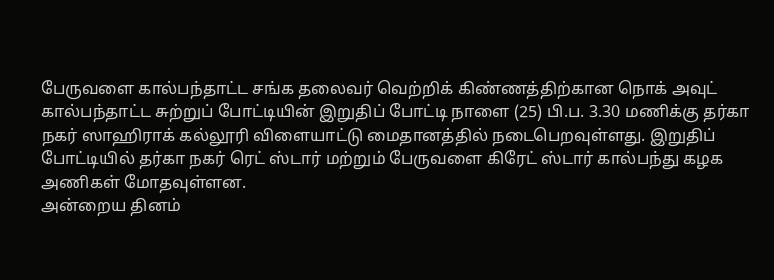பேருவளை கால்பந்தாட்ட சங்க தலைவர் வெற்றிக் கிண்ணத்திற்கான நொக் அவுட் கால்பந்தாட்ட சுற்றுப் போட்டியின் இறுதிப் போட்டி நாளை (25) பி.ப. 3.30 மணிக்கு தர்கா நகர் ஸாஹிராக் கல்லூரி விளையாட்டு மைதானத்தில் நடைபெறவுள்ளது. இறுதிப் போட்டியில் தர்கா நகர் ரெட் ஸ்டார் மற்றும் பேருவளை கிரேட் ஸ்டார் கால்பந்து கழக அணிகள் மோதவுள்ளன.
அன்றைய தினம்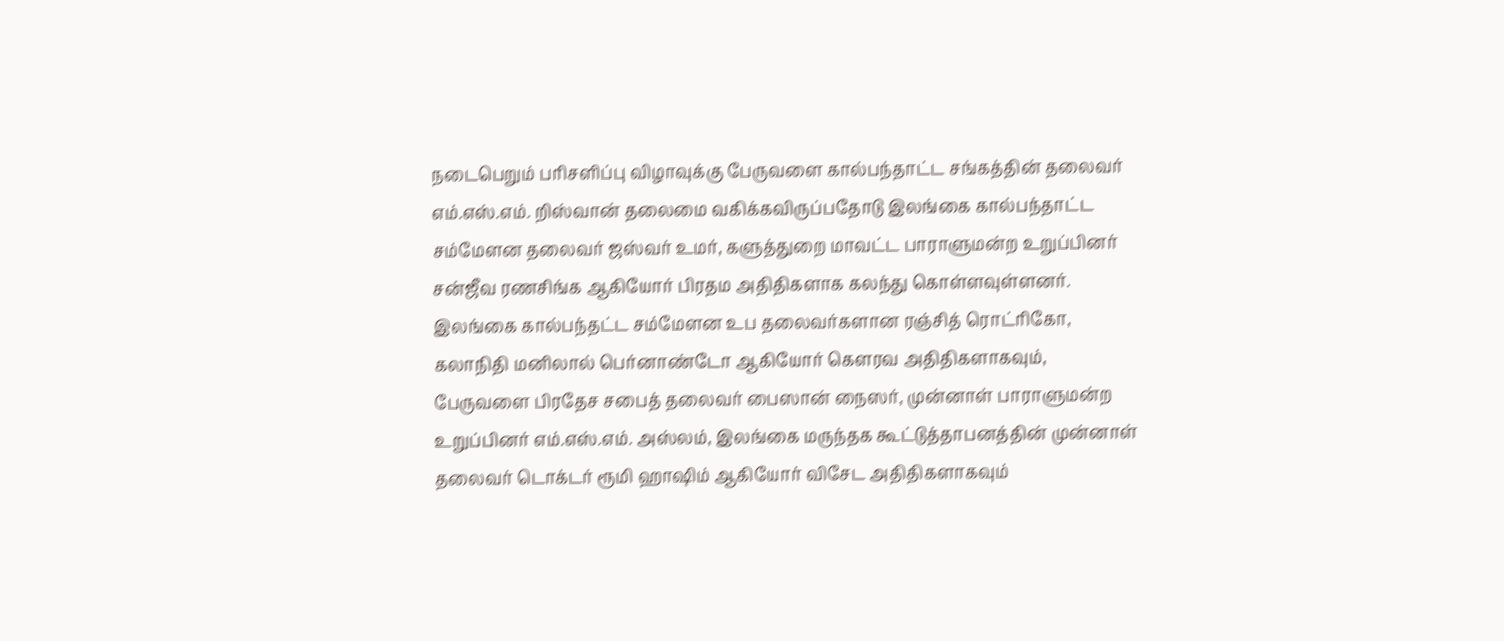நடைபெறும் பரிசளிப்பு விழாவுக்கு பேருவளை கால்பந்தாட்ட சங்கத்தின் தலைவர் எம்.எஸ்.எம். றிஸ்வான் தலைமை வகிக்கவிருப்பதோடு இலங்கை கால்பந்தாட்ட சம்மேளன தலைவர் ஜஸ்வர் உமர், களுத்துறை மாவட்ட பாராளுமன்ற உறுப்பினர் சன்ஜீவ ரணசிங்க ஆகியோர் பிரதம அதிதிகளாக கலந்து கொள்ளவுள்ளனர்.
இலங்கை கால்பந்தட்ட சம்மேளன உப தலைவர்களான ரஞ்சித் ரொட்ரிகோ, கலாநிதி மனிலால் பெர்னாண்டோ ஆகியோர் கௌரவ அதிதிகளாகவும், பேருவளை பிரதேச சபைத் தலைவர் பைஸான் நைஸர், முன்னாள் பாராளுமன்ற உறுப்பினர் எம்.எஸ்.எம். அஸ்லம், இலங்கை மருந்தக கூட்டுத்தாபனத்தின் முன்னாள் தலைவர் டொக்டர் ரூமி ஹாஷிம் ஆகியோர் விசேட அதிதிகளாகவும்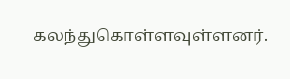கலந்துகொள்ளவுள்ளனர்.